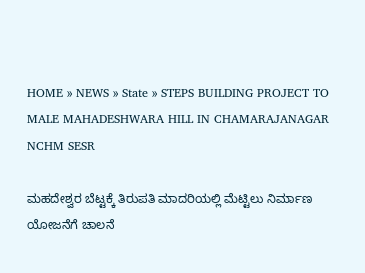HOME » NEWS » State » STEPS BUILDING PROJECT TO MALE MAHADESHWARA HILL IN CHAMARAJANAGAR NCHM SESR

ಮಹದೇಶ್ವರ ಬೆಟ್ಟಕ್ಕೆ ತಿರುಪತಿ ಮಾದರಿಯಲ್ಲಿ ಮೆಟ್ಟಿಲು ನಿರ್ಮಾಣ ಯೋಜನೆಗೆ ಚಾಲನೆ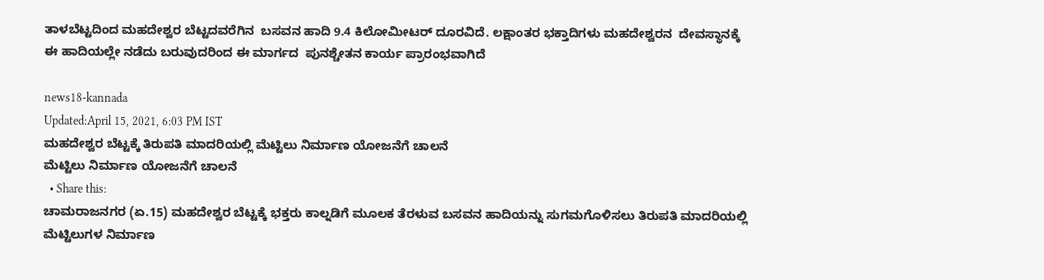ತಾಳಬೆಟ್ಟದಿಂದ ಮಹದೇಶ್ವರ ಬೆಟ್ಟದವರೆಗಿನ‌  ಬಸವನ ಹಾದಿ 9.4 ಕಿಲೋಮೀಟರ್ ದೂರವಿದೆ. ಲಕ್ಷಾಂತರ ಭಕ್ತಾದಿಗಳು ಮಹದೇಶ್ವರನ  ದೇವಸ್ಥಾನಕ್ಕೆ ಈ ಹಾದಿಯಲ್ಲೇ ನಡೆದು ಬರುವುದರಿಂದ ಈ ಮಾರ್ಗದ  ಪುನಶ್ಚೇತನ ‌ಕಾರ್ಯ‌ ಪ್ರಾರಂಭವಾಗಿದೆ

news18-kannada
Updated:April 15, 2021, 6:03 PM IST
ಮಹದೇಶ್ವರ ಬೆಟ್ಟಕ್ಕೆ ತಿರುಪತಿ ಮಾದರಿಯಲ್ಲಿ ಮೆಟ್ಟಿಲು ನಿರ್ಮಾಣ ಯೋಜನೆಗೆ ಚಾಲನೆ
ಮೆಟ್ಟಿಲು ನಿರ್ಮಾಣ ಯೋಜನೆಗೆ ಚಾಲನೆ
  • Share this:
ಚಾಮರಾಜನಗರ (ಏ.15) ಮಹದೇಶ್ವರ ಬೆಟ್ಟಕ್ಕೆ ಭಕ್ತರು ಕಾಲ್ನಡಿಗೆ ಮೂಲಕ ತೆರಳುವ ಬಸವನ ಹಾದಿಯನ್ನು ಸುಗಮಗೊಳಿಸಲು ತಿರುಪತಿ ಮಾದರಿಯಲ್ಲಿ ಮೆಟ್ಟಿಲುಗಳ ನಿರ್ಮಾಣ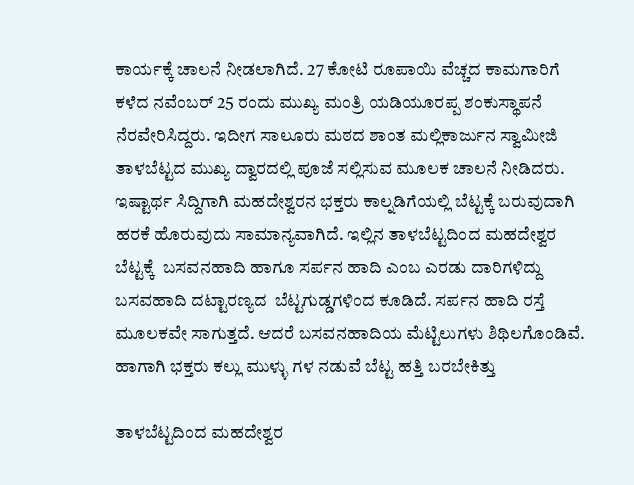ಕಾರ್ಯಕ್ಕೆ ಚಾಲನೆ ನೀಡಲಾಗಿದೆ. 27 ಕೋಟಿ ರೂಪಾಯಿ ವೆಚ್ಚದ ಕಾಮಗಾರಿಗೆ ಕಳೆದ ನವೆಂಬರ್‌ 25 ರಂದು ಮುಖ್ಯ ಮಂತ್ರಿ ಯಡಿಯೂರಪ್ಪ ಶಂಕುಸ್ಥಾಪನೆ ನೆರವೇರಿಸಿದ್ದರು. ಇದೀಗ ಸಾಲೂರು ಮಠದ ಶಾಂತ ಮಲ್ಲಿಕಾರ್ಜುನ ಸ್ವಾಮೀಜಿ ತಾಳಬೆಟ್ಟದ ಮುಖ್ಯ ದ್ವಾರದಲ್ಲಿ ಪೂಜೆ ಸಲ್ಲಿಸುವ ಮೂಲಕ ಚಾಲನೆ ನೀಡಿದರು. ಇಷ್ಟಾರ್ಥ ಸಿದ್ದಿಗಾಗಿ ಮಹದೇಶ್ವರನ ಭಕ್ತರು ಕಾಲ್ನಡಿಗೆಯಲ್ಲಿ ಬೆಟ್ಟಕ್ಕೆ ಬರುವುದಾಗಿ ಹರಕೆ ಹೊರುವುದು ಸಾಮಾನ್ಯವಾಗಿದೆ. ಇಲ್ಲಿನ ತಾಳಬೆಟ್ಟದಿಂದ ಮಹದೇಶ್ವರ ಬೆಟ್ಟಕ್ಕೆ  ಬಸವನಹಾದಿ ಹಾಗೂ ಸರ್ಪನ ಹಾದಿ ಎಂಬ ಎರಡು ದಾರಿಗಳಿದ್ದು  ಬಸವಹಾದಿ ದಟ್ಟಾರಣ್ಯದ  ಬೆಟ್ಟಗುಡ್ಡಗಳಿಂದ ಕೂಡಿದೆ. ಸರ್ಪನ ಹಾದಿ ರಸ್ತೆ ಮೂಲಕವೇ ಸಾಗುತ್ತದೆ. ಆದರೆ ಬಸವನಹಾದಿಯ ಮೆಟ್ಟಿಲುಗಳು ಶಿಥಿಲಗೊಂಡಿವೆ. ಹಾಗಾಗಿ ಭಕ್ತರು ಕಲ್ಲು ಮುಳ್ಳು ಗಳ ನಡುವೆ ಬೆಟ್ಟ ಹತ್ತಿ ಬರಬೇಕಿತ್ತು

ತಾಳಬೆಟ್ಟದಿಂದ ಮಹದೇಶ್ವರ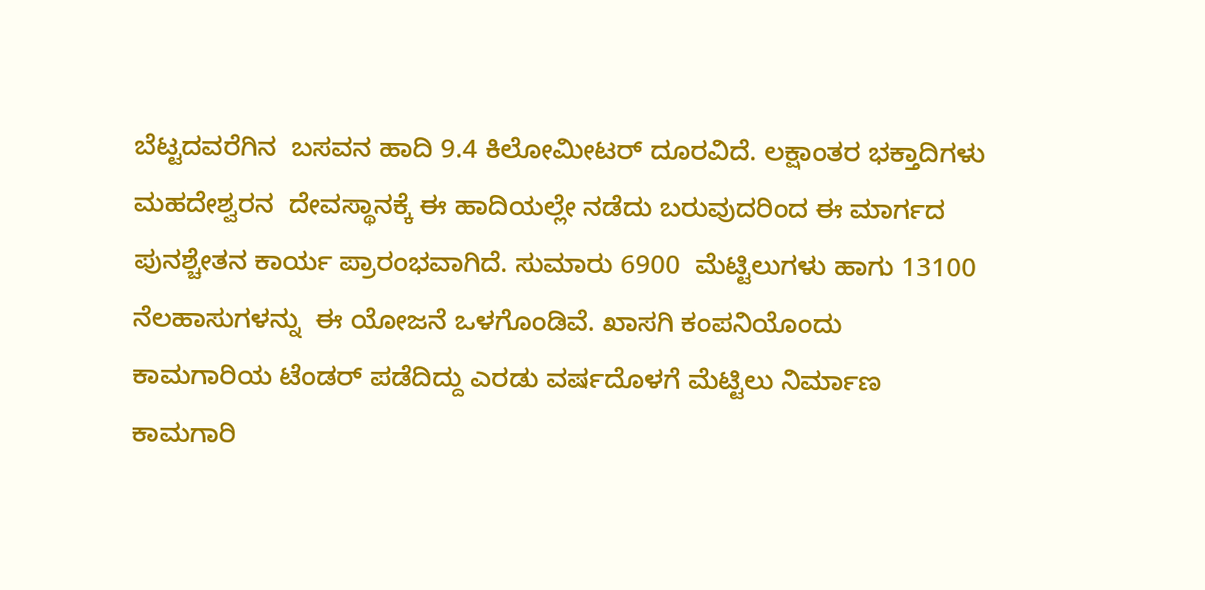ಬೆಟ್ಟದವರೆಗಿನ‌  ಬಸವನ ಹಾದಿ 9.4 ಕಿಲೋಮೀಟರ್ ದೂರವಿದೆ. ಲಕ್ಷಾಂತರ ಭಕ್ತಾದಿಗಳು ಮಹದೇಶ್ವರನ  ದೇವಸ್ಥಾನಕ್ಕೆ ಈ ಹಾದಿಯಲ್ಲೇ ನಡೆದು ಬರುವುದರಿಂದ ಈ ಮಾರ್ಗದ  ಪುನಶ್ಚೇತನ ‌ಕಾರ್ಯ‌ ಪ್ರಾರಂಭವಾಗಿದೆ. ಸುಮಾರು 6900  ಮೆಟ್ಟಿಲುಗಳು ಹಾಗು 13100 ನೆಲಹಾಸುಗಳನ್ನು  ಈ ಯೋಜನೆ ಒಳಗೊಂಡಿವೆ. ಖಾಸಗಿ ಕಂಪನಿಯೊಂದು ಕಾಮಗಾರಿಯ ಟೆಂಡರ್ ಪಡೆದಿದ್ದು ಎರಡು ವರ್ಷದೊಳಗೆ ಮೆಟ್ಟಿಲು ನಿರ್ಮಾಣ ಕಾಮಗಾರಿ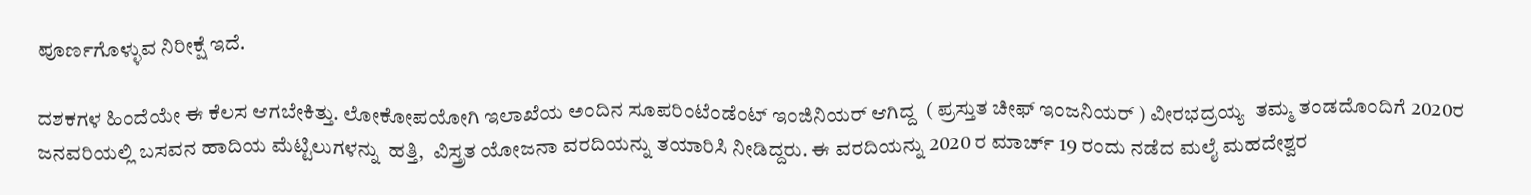ಪೂರ್ಣಗೊಳ್ಳುವ ನಿರೀಕ್ಷೆ ಇದೆ.

ದಶಕಗಳ ಹಿಂದೆಯೇ ಈ ಕೆಲಸ ಆಗಬೇಕಿತ್ತು. ಲೋಕೋಪಯೋಗಿ ಇಲಾಖೆಯ ಅಂದಿನ ಸೂಪರಿಂಟೆಂಡೆಂಟ್ ಇಂಜಿನಿಯರ್ ಆಗಿದ್ದ  ( ಪ್ರಸ್ತುತ ಚೀಫ್ ಇಂಜನಿಯರ್ ) ವೀರಭದ್ರಯ್ಯ  ತಮ್ಮ ತಂಡದೊಂದಿಗೆ 2020ರ ಜನವರಿಯಲ್ಲಿ ಬಸವನ ಹಾದಿಯ ಮೆಟ್ಟಿಲುಗಳನ್ನು  ಹತ್ತಿ,  ವಿಸ್ತ್ರತ ಯೋಜನಾ ವರದಿಯನ್ನು ತಯಾರಿಸಿ‌ ನೀಡಿದ್ದರು. ಈ ವರದಿಯನ್ನು 2020 ರ ಮಾರ್ಚ್ ‌19 ರಂದು ನಡೆದ ಮಲೈ ಮಹದೇಶ್ವರ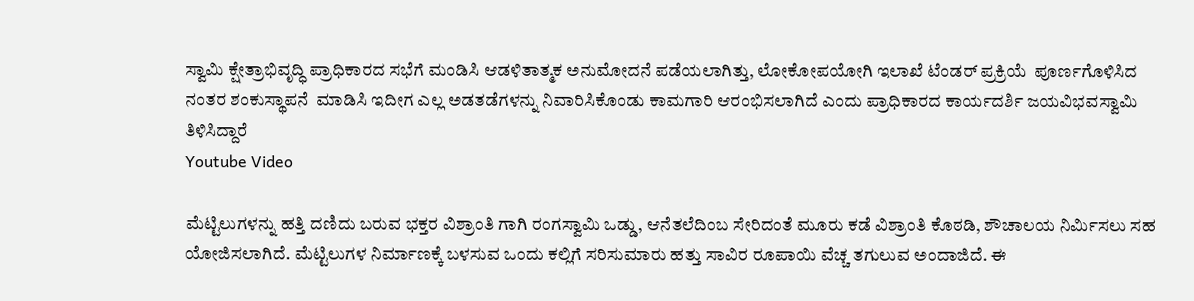ಸ್ವಾಮಿ ಕ್ಷೇತ್ರಾಭಿವೃದ್ಧಿ ಪ್ರಾಧಿಕಾರದ ಸಭೆಗೆ ಮಂಡಿಸಿ ಆಡಳಿತಾತ್ಮಕ ಅನುಮೋದನೆ ಪಡೆಯಲಾಗಿತ್ತು, ಲೋಕೋಪಯೋಗಿ ಇಲಾಖೆ ಟೆಂಡರ್ ಪ್ರಕ್ರಿಯೆ  ಪೂರ್ಣಗೊಳಿಸಿದ ನಂತರ ಶಂಕುಸ್ಥಾಪನೆ  ಮಾಡಿಸಿ ಇದೀಗ ಎಲ್ಲ ಅಡತಡೆಗಳನ್ನು ನಿವಾರಿಸಿಕೊಂಡು ಕಾಮಗಾರಿ ಆರಂಭಿಸಲಾಗಿದೆ ಎಂದು ಪ್ರಾಧಿಕಾರದ ಕಾರ್ಯದರ್ಶಿ ಜಯವಿಭವಸ್ವಾಮಿ ತಿಳಿಸಿದ್ದಾರೆ
Youtube Video

ಮೆಟ್ಟಿಲುಗಳನ್ನು ಹತ್ತಿ ದಣಿದು ಬರುವ ಭಕ್ತರ ವಿಶ್ರಾಂತಿ ಗಾಗಿ ರಂಗಸ್ವಾಮಿ ಒಡ್ಡು, ಆನೆತಲೆದಿಂಬ ಸೇರಿದಂತೆ ಮೂರು ಕಡೆ ವಿಶ್ರಾಂತಿ ಕೊಠಡಿ, ಶೌಚಾಲಯ ನಿರ್ಮಿಸಲು ಸಹ ಯೋಜಿಸಲಾಗಿದೆ. ಮೆಟ್ಟಿಲುಗಳ ನಿರ್ಮಾಣಕ್ಕೆ ಬಳಸುವ ಒಂದು ಕಲ್ಲಿಗೆ ಸರಿಸುಮಾರು ಹತ್ತು ಸಾವಿರ ರೂಪಾಯಿ ವೆಚ್ಚ ತಗುಲುವ ಅಂದಾಜಿದೆ. ಈ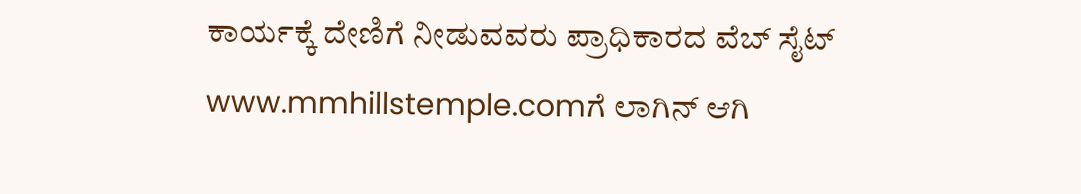ಕಾರ್ಯಕ್ಕೆ ದೇಣಿಗೆ ನೀಡುವವರು ಪ್ರಾಧಿಕಾರದ ವೆಬ್ ಸೈಟ್ www.mmhillstemple.comಗೆ ಲಾಗಿನ್ ಆಗಿ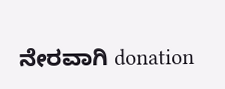ನೇರವಾಗಿ donation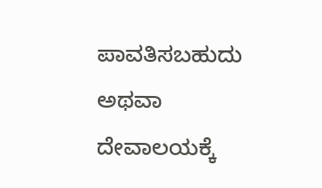ಪಾವತಿಸಬಹುದು ಅಥವಾ ದೇವಾಲಯಕ್ಕೆ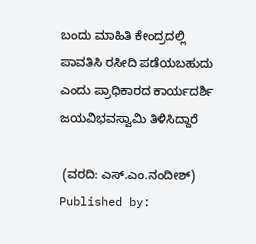ಬಂದು ಮಾಹಿತಿ‌ ಕೇಂದ್ರದಲ್ಲಿ ಪಾವತಿಸಿ‌‌ ರಸೀದಿ‌ ಪಡೆಯಬಹುದು ಎಂದು ಪ್ರಾಧಿಕಾರದ ಕಾರ್ಯದರ್ಶಿ ಜಯವಿಭವಸ್ವಾಮಿ ತಿಳಿಸಿದ್ದಾರೆ

 (ವರದಿ: ಎಸ್.ಎಂ.ನಂದೀಶ್)
Published by: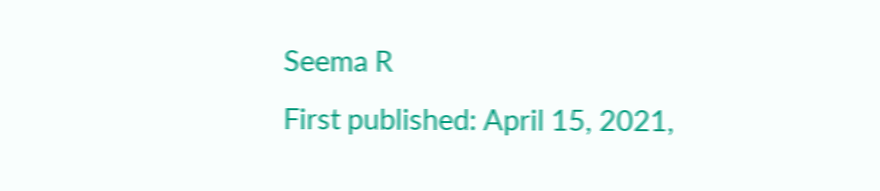Seema R
First published: April 15, 2021,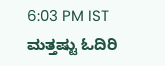6:03 PM IST
ಮತ್ತಷ್ಟು ಓದಿರಿ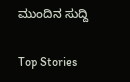ಮುಂದಿನ ಸುದ್ದಿ

Top Stories